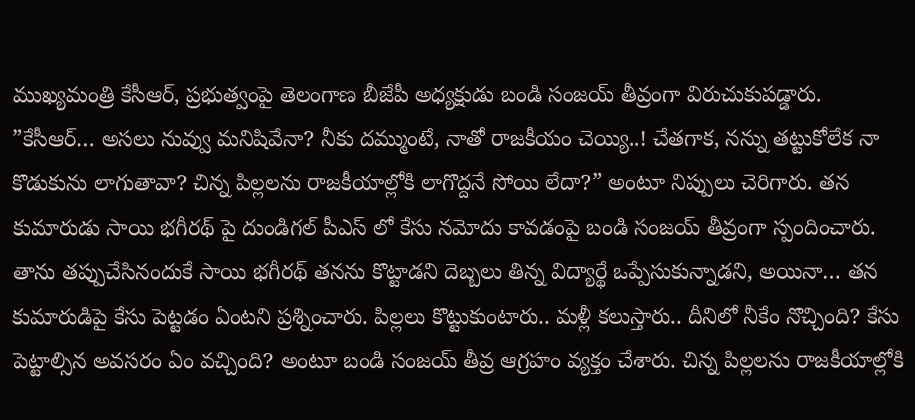ముఖ్యమంత్రి కేసీఆర్, ప్రభుత్వంపై తెలంగాణ బీజేపీ అధ్యక్షుడు బండి సంజయ్ తీవ్రంగా విరుచుకుపడ్డారు. ”కేసీఆర్… అసలు నువ్వు మనిషివేనా? నీకు దమ్ముంటే, నాతో రాజకీయం చెయ్యి..! చేతగాక, నన్ను తట్టుకోలేక నా కొడుకును లాగుతావా? చిన్న పిల్లలను రాజకీయాల్లోకి లాగొద్దనే సోయి లేదా?” అంటూ నిప్పులు చెరిగారు. తన కుమారుడు సాయి భగీరథ్ పై దుండిగల్ పీఎస్ లో కేసు నమోదు కావడంపై బండి సంజయ్ తీవ్రంగా స్పందించారు. తాను తప్పుచేసినందుకే సాయి భగీరథ్ తనను కొట్టాడని దెబ్బలు తిన్న విద్యార్థే ఒప్పేసుకున్నాడని, అయినా… తన కుమారుడిపై కేసు పెట్టడం ఏంటని ప్రశ్నించారు. పిల్లలు కొట్టుకుంటారు.. మళ్లీ కలుస్తారు.. దీనిలో నీకేం నొచ్చింది? కేసు పెట్టాల్సిన అవసరం ఏం వచ్చింది? అంటూ బండి సంజయ్ తీవ్ర ఆగ్రహం వ్యక్తం చేశారు. చిన్న పిల్లలను రాజకీయాల్లోకి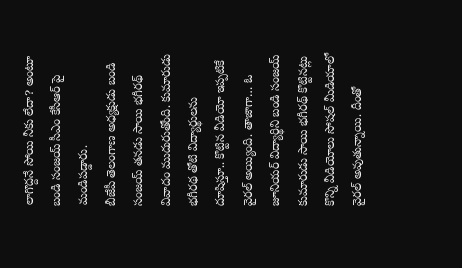లాగొద్దనే సోయి నీకు లేదా? అంటూ బండి సంజయ్ సీఎం కేసీఆర్ పై మండిపడ్డారు.
బీజేపీ తెలంగాణ అధ్యక్షుడు బండి సంజయ్ తనడు సాయి భగీరథ్ వివాదం ముదురుతోంది. కుమారుడు భగీరథ తోటి విద్యార్థులను దూషిస్తూ.. కొట్టిన వీడియో ఇప్పటికే వైరల్ అయ్యింది. తాజాగా… ఓ జూనియర్ విద్యార్థిని బండి సంజయ్ కుమారుడు సాయి భగీరథ్ కొట్టినట్లు కొన్ని వీడియోలు సోషల్ మీడియాలో వైరల్ అవుతున్నాయి. దీంతో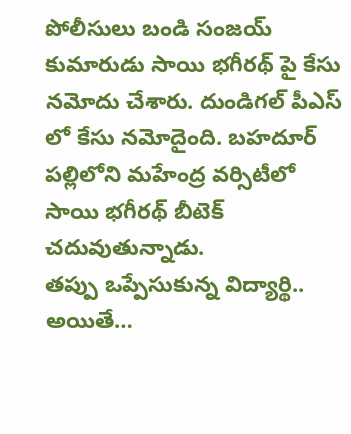పోలీసులు బండి సంజయ్ కుమారుడు సాయి భగీరథ్ పై కేసు నమోదు చేశారు. దుండిగల్ పీఎస్ లో కేసు నమోదైంది. బహదూర్ పల్లిలోని మహేంద్ర వర్సిటీలో సాయి భగీరథ్ బీటెక్ చదువుతున్నాడు.
తప్పు ఒప్పేసుకున్న విద్యార్థి..
అయితే…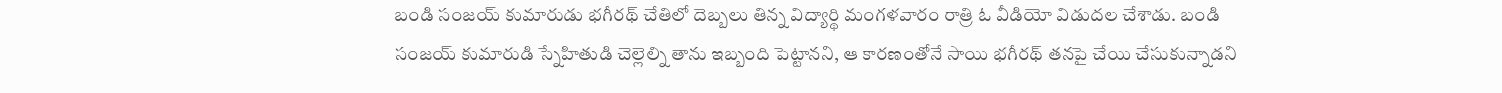బండి సంజయ్ కుమారుడు భగీరథ్ చేతిలో దెబ్బలు తిన్న విద్యార్థి మంగళవారం రాత్రి ఓ వీడియో విడుదల చేశాడు. బండి సంజయ్ కుమారుడి స్నేహితుడి చెల్లెల్ని తాను ఇబ్బంది పెట్టానని, ఆ కారణంతోనే సాయి భగీరథ్ తనపై చేయి చేసుకున్నాడని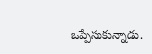ఒప్పేసుకున్నాడు.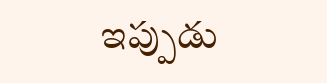ఇప్పుడు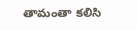తామంతా కలిసి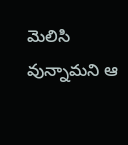మెలిసి వున్నామని ఆ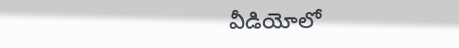వీడియోలో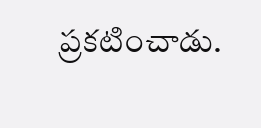ప్రకటించాడు.